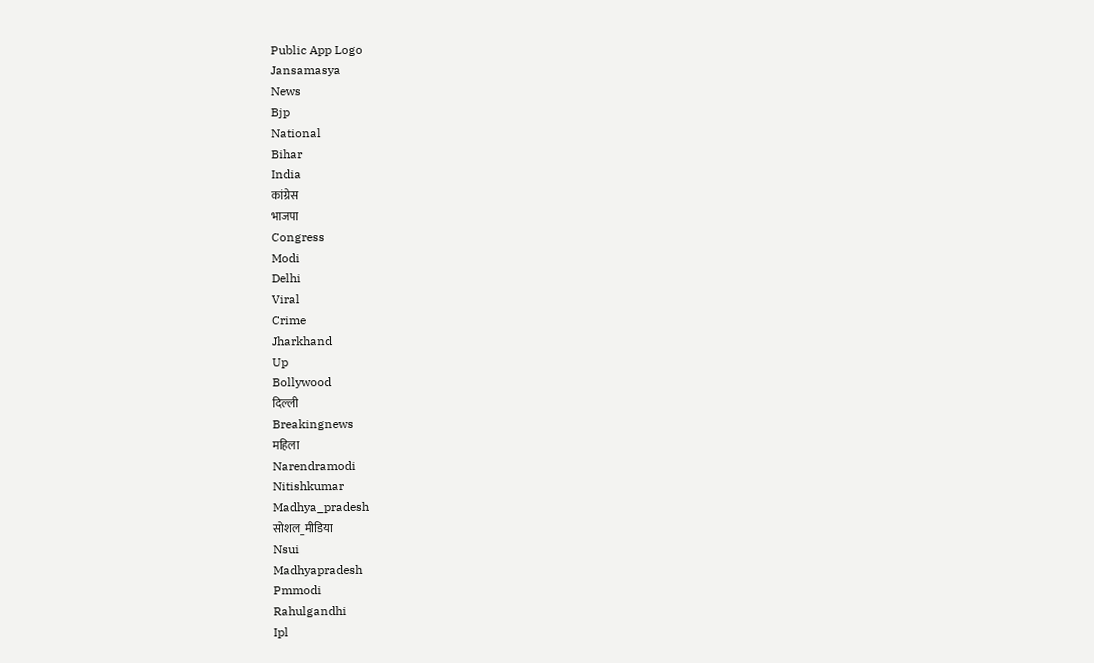Public App Logo
Jansamasya
News
Bjp
National
Bihar
India
कांग्रेस
भाजपा
Congress
Modi
Delhi
Viral
Crime
Jharkhand
Up
Bollywood
दिल्ली
Breakingnews
महिला
Narendramodi
Nitishkumar
Madhya_pradesh
सोशल_मीडिया
Nsui
Madhyapradesh
Pmmodi
Rahulgandhi
Ipl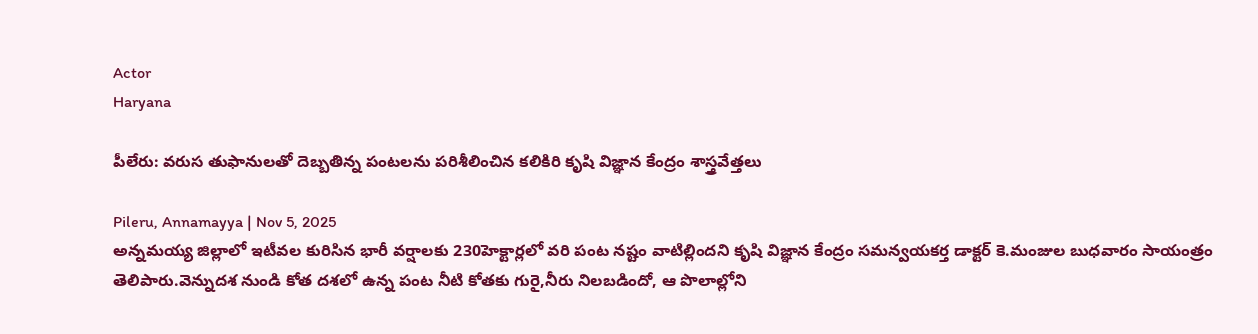Actor
Haryana

పీలేరు: వరుస తుఫానులతో దెబ్బతిన్న పంటలను పరిశీలించిన కలికిరి కృషి విజ్ఞాన కేంద్రం శాస్త్రవేత్తలు

Pileru, Annamayya | Nov 5, 2025
అన్నమయ్య జిల్లాలో ఇటీవల కురిసిన భారీ వర్షాలకు 230హెక్టార్లలో వరి పంట నష్టం వాటిల్లిందని కృషి విజ్ఞాన కేంద్రం సమన్వయకర్త డాక్టర్ కె.మంజుల బుధవారం సాయంత్రం తెలిపారు.వెన్నుదశ నుండి కోత దశలో ఉన్న పంట నీటి కోతకు గురై,నీరు నిలబడిందో, ఆ పొలాల్లోని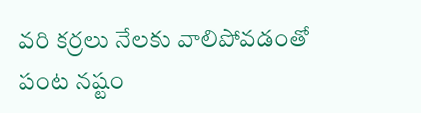వరి కర్రలు నేలకు వాలిపోవడంతో పంట నష్టం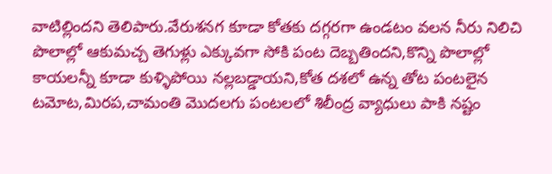వాటిల్లిందని తెలిపారు.వేరుశనగ కూడా కోతకు దగ్గరగా ఉండటం వలన నీరు నిలిచి పొలాల్లో ఆకుమచ్చ తెగుళ్లు ఎక్కువగా సోకి పంట దెబ్బతిందని,కొన్ని పొలాల్లో కాయలన్నీ కూడా కుళ్ళిపోయి నల్లబడ్డాయని,కోత దశలో ఉన్న తోట పంటలైన టమోట,మిరప,చామంతి మొదలగు పంటలలో శిలీంద్ర వ్యాధులు పాకి నష్టం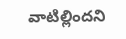వాటిల్లిందని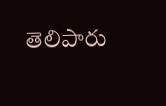తెలిపారు